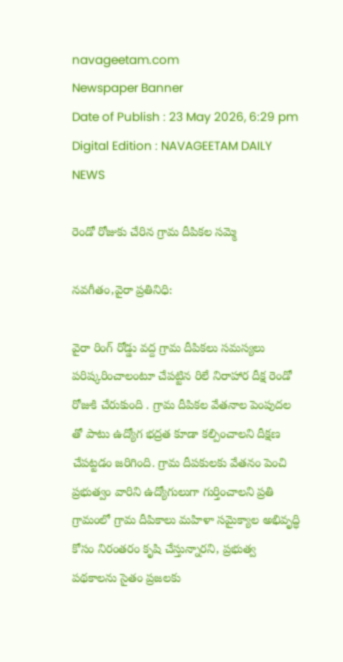navageetam.com
Newspaper Banner
Date of Publish : 23 May 2026, 6:29 pm Digital Edition : NAVAGEETAM DAILY NEWS

రెండో రోజుకు చేరిన గ్రామ దీపికల సమ్మె

నవగీతం,వైరా ప్రతినిధి:

వైరా రింగ్ రోడ్డు వద్ద గ్రామ దీపికలు సమస్యలు పరిష్కరించాలంటూ చేపట్టిన రిలే నిరాహార దీక్ష రెండో రోజుకి చేరుకుంది . గ్రామ దీపికల వేతనాల పెంపుదల తో పాటు ఉద్యోగ భద్రత కూడా కల్పించాలని దీక్షణ చేపట్టడం జరిగింది. గ్రామ దీపకులకు వేతనం పెంచి ప్రభుత్వం వారిని ఉద్యోగులుగా గుర్తించాలని ప్రతి గ్రామంలో గ్రామ దీపికాలు మహిళా సమైక్యాల అభివృద్ధి కోసం నిరంతరం కృషి చేస్తున్నారని, ప్రభుత్వ పథకాలను సైతం ప్రజలకు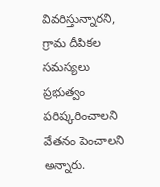వివరిస్తున్నారని, గ్రామ దీపికల సమస్యలు ప్రభుత్వం పరిష్కరించాలని వేతనం పెంచాలని అన్నారు.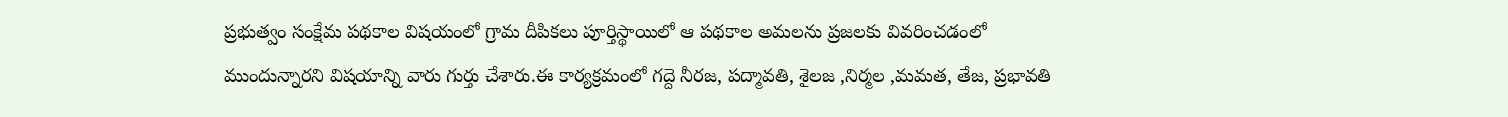ప్రభుత్వం సంక్షేమ పథకాల విషయంలో గ్రామ దీపికలు పూర్తిస్థాయిలో ఆ పథకాల అమలను ప్రజలకు వివరించడంలో ముందున్నారని విషయాన్ని వారు గుర్తు చేశారు.ఈ కార్యక్రమంలో గద్దె నీరజ, పద్మావతి, శైలజ ,నిర్మల ,మమత, తేజ, ప్రభావతి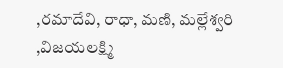,రమాదేవి, రాధా, మణి, మల్లేశ్వరి ,విజయలక్ష్మి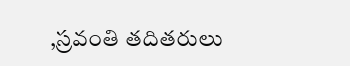,స్రవంతి తదితరులు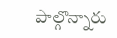పాల్గొన్నారు